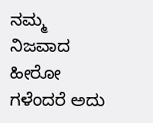ನಮ್ಮ ನಿಜವಾದ ಹೀರೋ ಗಳೆಂದರೆ ಅದು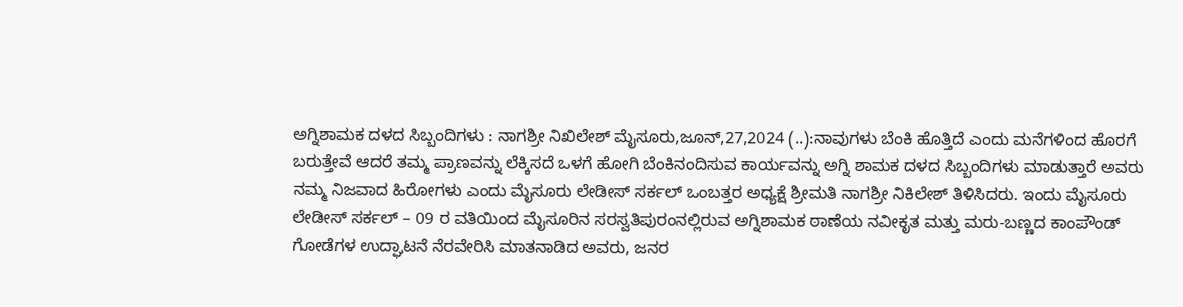ಅಗ್ನಿ‌ಶಾಮಕ ದಳದ ಸಿಬ್ಬಂದಿಗಳು : ನಾಗಶ್ರೀ ನಿಖಿಲೇಶ್ ಮೈಸೂರು,ಜೂನ್,27,2024 (..):ನಾವುಗಳು ಬೆಂಕಿ ಹೊತ್ತಿದೆ ಎಂದು ಮನೆಗಳಿಂದ ಹೊರಗೆ ಬರುತ್ತೇವೆ ಆದರೆ ತಮ್ಮ ಪ್ರಾಣವನ್ನು ಲೆಕ್ಕಿಸದೆ ಒಳಗೆ ಹೋಗಿ ಬೆಂಕಿ‌ನಂದಿಸುವ ಕಾರ್ಯವನ್ನು ಅಗ್ನಿ ಶಾಮಕ ದಳದ ಸಿಬ್ಬಂದಿಗಳು ಮಾಡುತ್ತಾರೆ ಅವರು ನಮ್ಮ ನಿಜವಾದ ಹಿರೋಗಳು ಎಂದು ಮೈಸೂರು ಲೇಡೀಸ್ ಸರ್ಕಲ್ ಒಂಬತ್ತರ ಅಧ್ಯಕ್ಷೆ ಶ್ರೀಮತಿ ನಾಗಶ್ರೀ ನಿಕಿಲೇಶ್ ತಿಳಿಸಿದರು. ಇಂದು ಮೈಸೂರು ಲೇಡೀಸ್ ಸರ್ಕಲ್ – 09 ರ ವತಿಯಿಂದ ಮೈಸೂರಿನ ಸರಸ್ವತಿಪುರಂನಲ್ಲಿರುವ ಅಗ್ನಿಶಾಮಕ ಠಾಣೆಯ ನವೀಕೃತ ಮತ್ತು ಮರು-ಬಣ್ಣದ ಕಾಂಪೌಂಡ್ ಗೋಡೆಗಳ ಉದ್ಘಾಟನೆ ನೆರವೇರಿಸಿ ಮಾತನಾಡಿದ ಅವರು, ಜನರ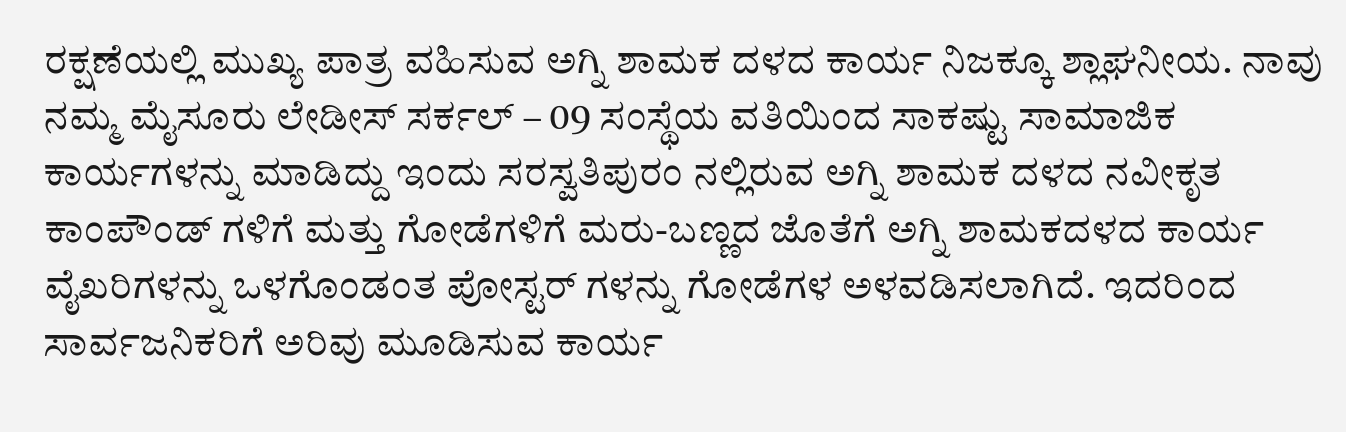ರಕ್ಷಣೆಯಲ್ಲಿ ಮುಖ್ಯ ಪಾತ್ರ ವಹಿಸುವ ಅಗ್ನಿ ಶಾಮಕ ದಳದ ಕಾರ್ಯ ನಿಜಕ್ಕೂ ಶ್ಲಾಘನೀಯ. ನಾವು ನಮ್ಮ ಮೈಸೂರು ಲೇಡೀಸ್ ಸರ್ಕಲ್ – 09 ಸಂಸ್ಥೆಯ ವತಿಯಿಂದ ಸಾಕಷ್ಟು ಸಾಮಾಜಿಕ ಕಾರ್ಯಗಳನ್ನು ಮಾಡಿದ್ದು ಇಂದು ಸರಸ್ವತಿಪುರಂ ನಲ್ಲಿರುವ ಅಗ್ನಿ ಶಾಮಕ ದಳದ ನವೀಕೃತ ಕಾಂಪೌಂಡ್ ಗಳಿಗೆ ಮತ್ತು ಗೋಡೆಗಳಿಗೆ ಮರು-ಬಣ್ಣದ ಜೊತೆಗೆ ಅಗ್ನಿ ಶಾಮಕದಳದ ಕಾರ್ಯ ವೈಖರಿಗಳನ್ನು ಒಳಗೊಂಡಂತ ಪೋಸ್ಟರ್ ಗಳನ್ನು ಗೋಡೆಗಳ ಅಳವಡಿಸಲಾಗಿದೆ. ಇದರಿಂದ ಸಾರ್ವಜನಿಕರಿಗೆ ಅರಿವು ಮೂಡಿಸುವ ಕಾರ್ಯ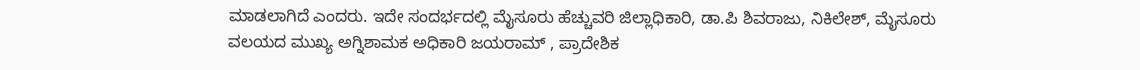ಮಾಡಲಾಗಿದೆ ಎಂದರು. ಇದೇ ಸಂದರ್ಭದಲ್ಲಿ ಮೈಸೂರು ಹೆಚ್ಚುವರಿ ಜಿಲ್ಲಾಧಿಕಾರಿ, ಡಾ.ಪಿ ಶಿವರಾಜು, ನಿಕಿಲೇಶ್, ಮೈಸೂರು ವಲಯದ ಮುಖ್ಯ ಅಗ್ನಿಶಾಮಕ ಅಧಿಕಾರಿ ಜಯರಾಮ್ , ಪ್ರಾದೇಶಿಕ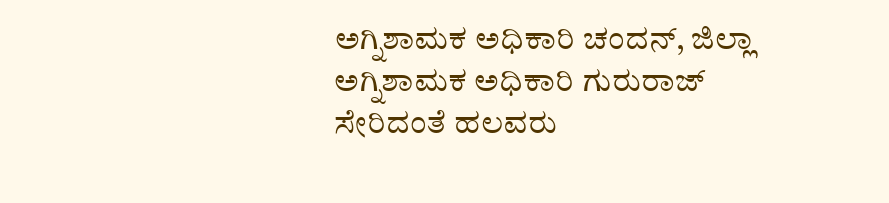ಅಗ್ನಿಶಾಮಕ ಅಧಿಕಾರಿ ಚಂದನ್, ಜಿಲ್ಲಾ ಅಗ್ನಿಶಾಮಕ ಅಧಿಕಾರಿ ಗುರುರಾಜ್ ಸೇರಿದಂತೆ ಹಲವರು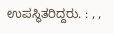ಉಪಸ್ಥಿತರಿದ್ದರು. : , ,